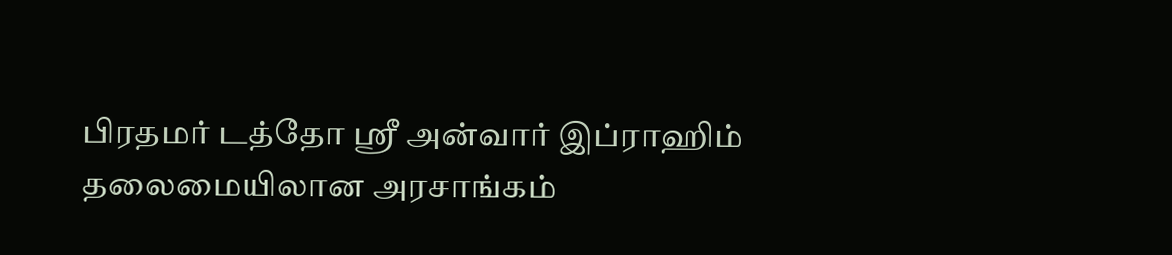பிரதமர் டத்தோ ஸ்ரீ அன்வார் இப்ராஹிம் தலைமையிலான அரசாங்கம்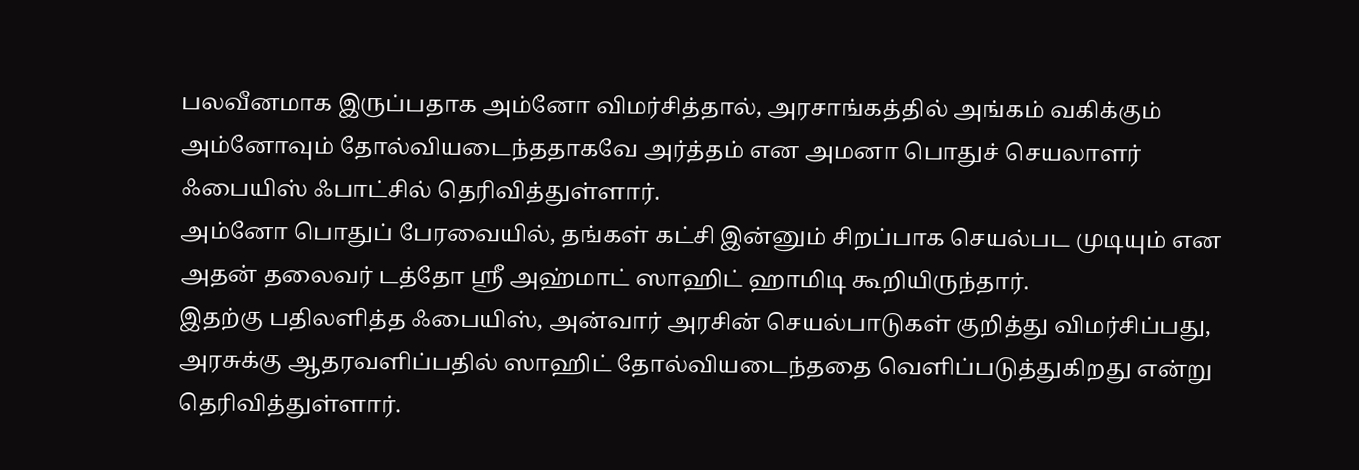பலவீனமாக இருப்பதாக அம்னோ விமர்சித்தால், அரசாங்கத்தில் அங்கம் வகிக்கும் அம்னோவும் தோல்வியடைந்ததாகவே அர்த்தம் என அமனா பொதுச் செயலாளர் ஃபையிஸ் ஃபாட்சில் தெரிவித்துள்ளார்.
அம்னோ பொதுப் பேரவையில், தங்கள் கட்சி இன்னும் சிறப்பாக செயல்பட முடியும் என அதன் தலைவர் டத்தோ ஶ்ரீ அஹ்மாட் ஸாஹிட் ஹாமிடி கூறியிருந்தார்.
இதற்கு பதிலளித்த ஃபையிஸ், அன்வார் அரசின் செயல்பாடுகள் குறித்து விமர்சிப்பது, அரசுக்கு ஆதரவளிப்பதில் ஸாஹிட் தோல்வியடைந்ததை வெளிப்படுத்துகிறது என்று தெரிவித்துள்ளார்.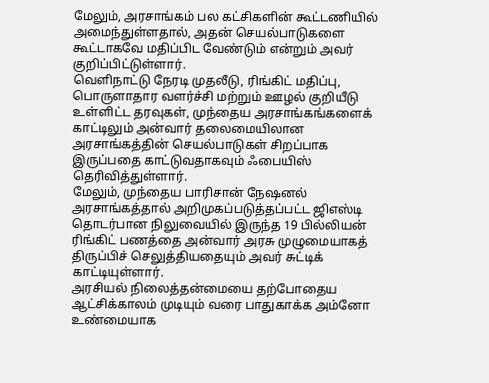மேலும், அரசாங்கம் பல கட்சிகளின் கூட்டணியில் அமைந்துள்ளதால், அதன் செயல்பாடுகளை கூட்டாகவே மதிப்பிட வேண்டும் என்றும் அவர் குறிப்பிட்டுள்ளார்.
வெளிநாட்டு நேரடி முதலீடு, ரிங்கிட் மதிப்பு, பொருளாதார வளர்ச்சி மற்றும் ஊழல் குறியீடு உள்ளிட்ட தரவுகள், முந்தைய அரசாங்கங்களைக் காட்டிலும் அன்வார் தலைமையிலான அரசாங்கத்தின் செயல்பாடுகள் சிறப்பாக இருப்பதை காட்டுவதாகவும் ஃபையிஸ் தெரிவித்துள்ளார்.
மேலும், முந்தைய பாரிசான் நேஷனல் அரசாங்கத்தால் அறிமுகப்படுத்தப்பட்ட ஜிஎஸ்டி தொடர்பான நிலுவையில் இருந்த 19 பில்லியன் ரிங்கிட் பணத்தை அன்வார் அரசு முழுமையாகத் திருப்பிச் செலுத்தியதையும் அவர் சுட்டிக் காட்டியுள்ளார்.
அரசியல் நிலைத்தன்மையை தற்போதைய ஆட்சிக்காலம் முடியும் வரை பாதுகாக்க அம்னோ உண்மையாக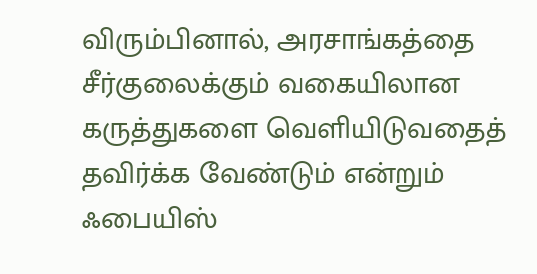விரும்பினால், அரசாங்கத்தை சீர்குலைக்கும் வகையிலான கருத்துகளை வெளியிடுவதைத் தவிர்க்க வேண்டும் என்றும் ஃபையிஸ்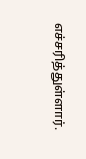எச்சரித்துள்ளார்.